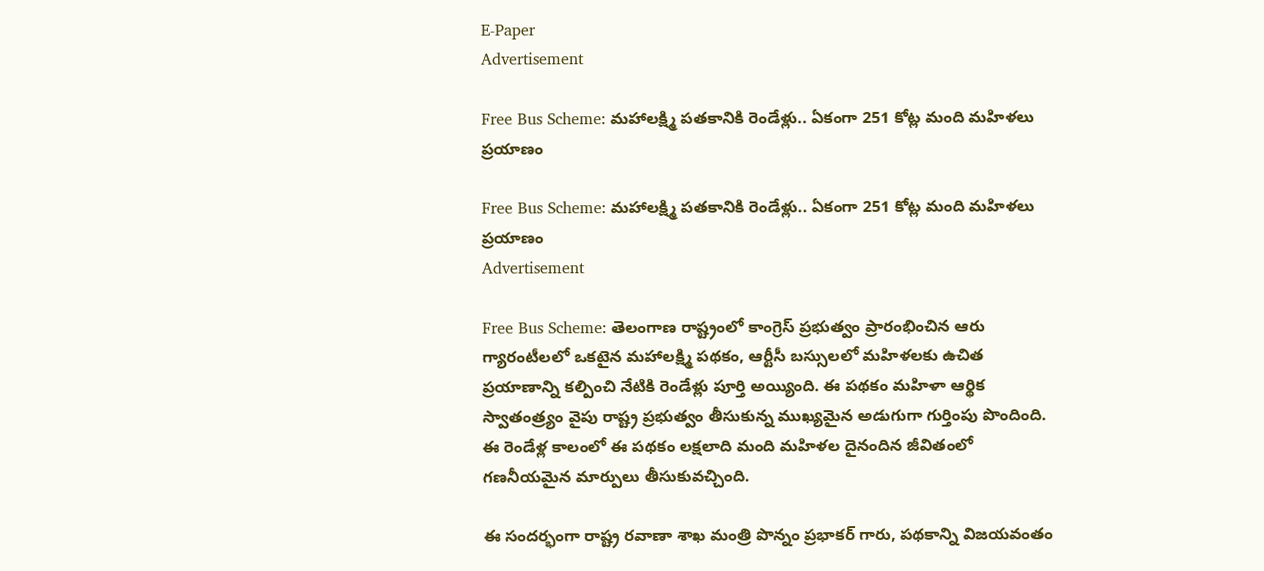E-Paper
Advertisement

Free Bus Scheme: మహాలక్ష్మి పతకానికి రెండేళ్లు.. ఏకంగా 251 కోట్ల మంది మహిళలు ప్రయాణం

Free Bus Scheme: మహాలక్ష్మి పతకానికి రెండేళ్లు.. ఏకంగా 251 కోట్ల మంది మహిళలు ప్రయాణం
Advertisement

Free Bus Scheme: తెలంగాణ రాష్ట్రంలో కాంగ్రెస్ ప్రభుత్వం ప్రారంభించిన ఆరు గ్యారంటీలలో ఒకటైన మహాలక్ష్మి పథకం, ఆర్టీసీ బస్సులలో మహిళలకు ఉచిత ప్రయాణాన్ని కల్పించి నేటికి రెండేళ్లు పూర్తి అయ్యింది. ఈ పథకం మహిళా ఆర్థిక స్వాతంత్ర్యం వైపు రాష్ట్ర ప్రభుత్వం తీసుకున్న ముఖ్యమైన అడుగుగా గుర్తింపు పొందింది. ఈ రెండేళ్ల కాలంలో ఈ పథకం లక్షలాది మంది మహిళల దైనందిన జీవితంలో గణనీయమైన మార్పులు తీసుకువచ్చింది.

ఈ సందర్భంగా రాష్ట్ర రవాణా శాఖ మంత్రి పొన్నం ప్రభాకర్ గారు, పథకాన్ని విజయవంతం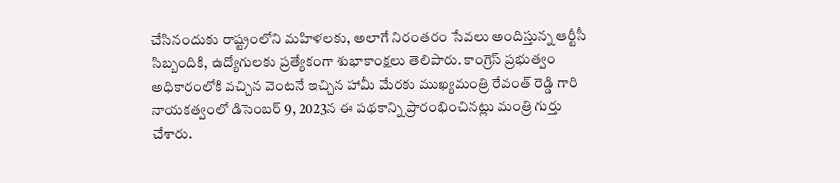చేసినందుకు రాష్ట్రంలోని మహిళలకు, అలాగే నిరంతరం సేవలు అందిస్తున్న ఆర్టీసీ సిబ్బందికి, ఉద్యోగులకు ప్రత్యేకంగా శుభాకాంక్షలు తెలిపారు. కాంగ్రెస్ ప్రభుత్వం అధికారంలోకి వచ్చిన వెంటనే ఇచ్చిన హామీ మేరకు ముఖ్యమంత్రి రేవంత్ రెడ్డి గారి నాయకత్వంలో డిసెంబర్ 9, 2023న ఈ పథకాన్ని ప్రారంభించినట్లు మంత్రి గుర్తు చేశారు.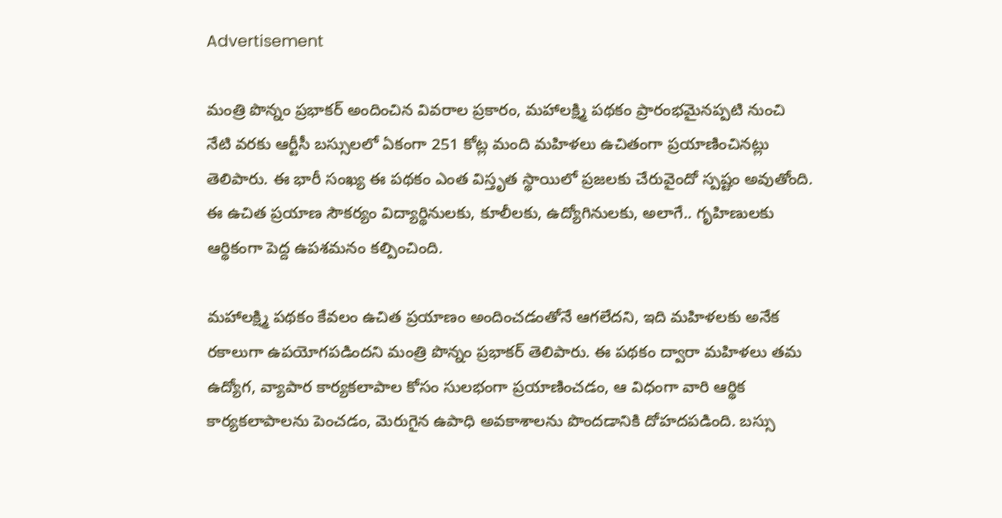Advertisement

మంత్రి పొన్నం ప్రభాకర్ అందించిన వివరాల ప్రకారం, మహాలక్ష్మి పథకం ప్రారంభమైనప్పటి నుంచి నేటి వరకు ఆర్టీసీ బస్సులలో ఏకంగా 251 కోట్ల మంది మహిళలు ఉచితంగా ప్రయాణించినట్లు తెలిపారు. ఈ భారీ సంఖ్య ఈ పథకం ఎంత విస్తృత స్థాయిలో ప్రజలకు చేరువైందో స్పష్టం అవుతోంది. ఈ ఉచిత ప్రయాణ సౌకర్యం విద్యార్థినులకు, కూలీలకు, ఉద్యోగినులకు, అలాగే.. గృహిణులకు ఆర్థికంగా పెద్ద ఉపశమనం కల్పించింది.

మహాలక్ష్మి పథకం కేవలం ఉచిత ప్రయాణం అందించడంతోనే ఆగలేదని, ఇది మహిళలకు అనేక రకాలుగా ఉపయోగపడిందని మంత్రి పొన్నం ప్రభాకర్ తెలిపారు. ఈ పథకం ద్వారా మహిళలు తమ ఉద్యోగ, వ్యాపార కార్యకలాపాల కోసం సులభంగా ప్రయాణించడం, ఆ విధంగా వారి ఆర్థిక కార్యకలాపాలను పెంచడం, మెరుగైన ఉపాధి అవకాశాలను పొందడానికి దోహదపడింది. బస్సు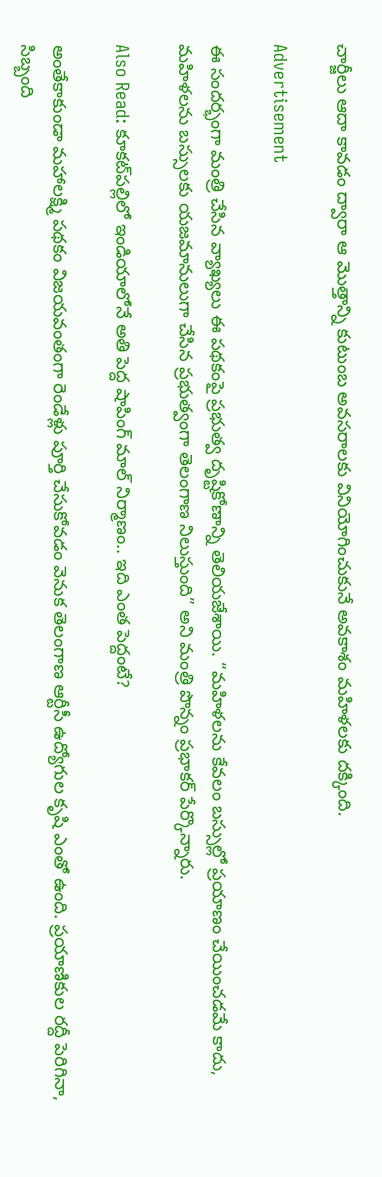చార్జీలు ఆదా కావడం ద్వారా ఆ మొత్తాన్ని కుటుంబ అవసరాలకు వినియోగించుకునే అవకాశం మహిళలకు దక్కింది.

Advertisement

ఈ సందర్భంగా మంత్రి చేసిన వ్యాఖ్యలు ఈ పథకంపై ప్రభుత్వ దృష్టికోణాన్ని తెలియజేశాయి. “మహిళలను కేవలం బస్సుల్లో ప్రయాణం చేయించడమే కాదు, మహిళలను బస్సులకు యజమానులుగా చేసిన ప్రభుత్వంగా తెలంగాణ నిలుస్తుంది” అని మంత్రి పొన్నం ప్రభాకర్ పేర్కొన్నారు.

Also Read: కూకట్‌పల్లిలో ఇండియాలోనే అతి పెద్ద షాపింగ్ మాల్ నిర్మాణం.. ఇది ఎంత పెద్దంటే?

అంతేకాకుండా మహాలక్ష్మి పథకం విజయవంతంగా రెండేళ్లు పూర్తి చేసుకోవడం వెనుక తెలంగాణ ఆర్టీసీ ఉద్యోగుల కృషి ఎంతో ఉంది. ప్రయాణికుల రద్దీ పెరిగినా, సిబ్బంది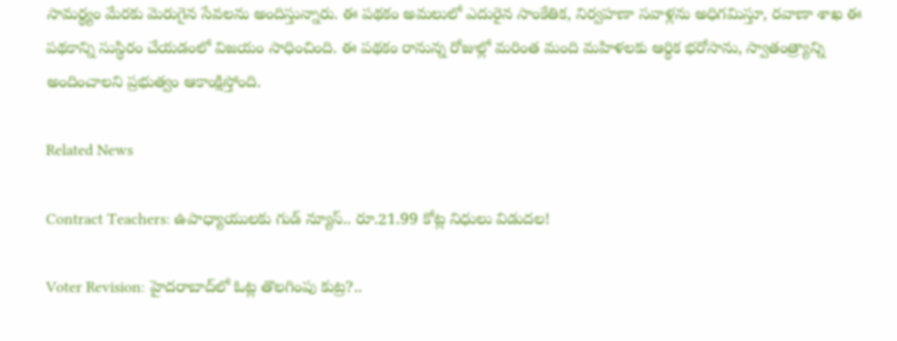సామర్థ్యం మేరకు మెరుగైన సేవలను అందిస్తున్నారు. ఈ పథకం అమలులో ఎదురైన సాంకేతిక, నిర్వహణా సవాళ్లను అధిగమిస్తూ, రవాణా శాఖ ఈ పథకాన్ని సుస్థిరం చేయడంలో విజయం సాధించింది. ఈ పథకం రానున్న రోజుల్లో మరింత మంది మహిళలకు ఆర్థిక భరోసాను, స్వాతంత్ర్యాన్ని అందించాలని ప్రభుత్వం ఆకాంక్షిస్తోంది.

Related News

Contract Teachers: ఉపాధ్యాయులకు గుడ్ న్యూస్.. రూ.21.99 కోట్ల నిధులు విడుదల!

Voter Revision: హైదరాబాద్‌లో ఓట్ల తొలగింపు కుట్ర?..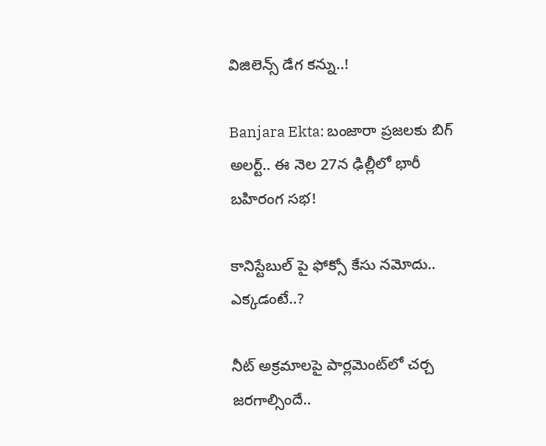విజిలెన్స్ డేగ కన్ను..!

Banjara Ekta: బంజారా ప్రజలకు బిగ్ అలర్ట్.. ఈ నెల 27న ఢిల్లీలో భారీ బహిరంగ సభ!

కానిస్టేబుల్ పై ఫోక్సో కేసు నమోదు.. ఎక్కడంటే..?

నీట్ అక్రమాలపై పార్లమెంట్‌లో చర్చ జరగాల్సిందే..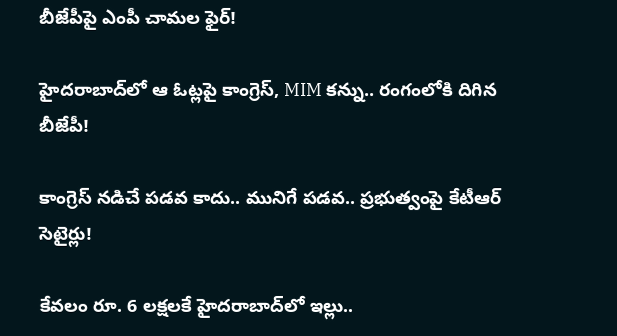బీజేపీపై ఎంపీ చామల ఫైర్!

హైదరాబాద్‌లో ఆ ఓట్లపై కాంగ్రెస్, MIM కన్ను.. రంగంలోకి దిగిన బీజేపీ!

కాంగ్రెస్ నడిచే పడవ కాదు.. మునిగే పడవ.. ప్రభుత్వంపై కేటీఆర్ సెటైర్లు!

కేవలం రూ. 6 లక్షలకే హైదరాబాద్‌లో ఇల్లు..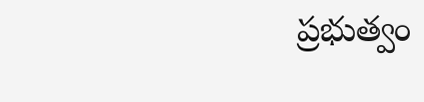ప్రభుత్వం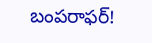బంపరాఫర్!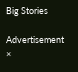Big Stories

Advertisement
×